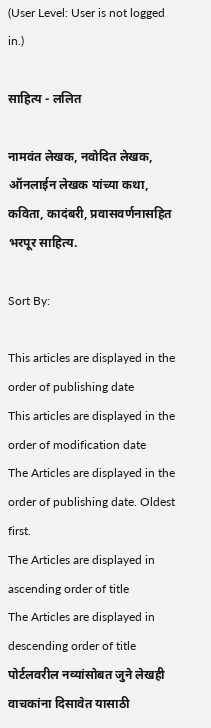(User Level: User is not logged in.)

साहित्य - ललित

नामवंत लेखक, नवोदित लेखक, ऑनलाईन लेखक यांच्या कथा, कविता, कादंबरी, प्रवासवर्णनासहित भरपूर साहित्य.

Sort By:

This articles are displayed in the order of publishing date
This articles are displayed in the order of modification date
The Articles are displayed in the order of publishing date. Oldest first.
The Articles are displayed in ascending order of title
The Articles are displayed in descending order of title
पोर्टलवरील नव्यांसोबत जुने लेखही वाचकांना दिसावेत यासाठी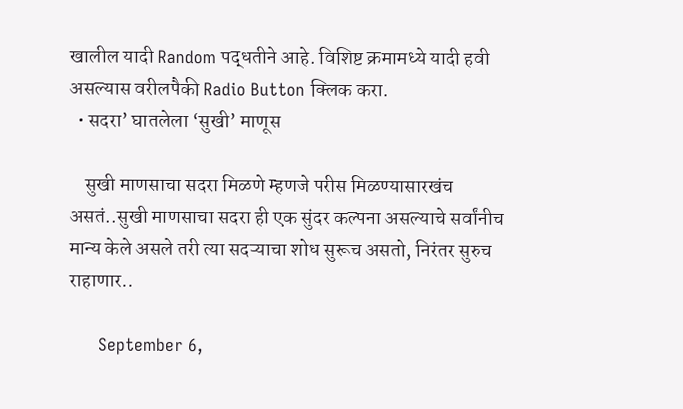खालील यादी Random पद्धतीने आहे. विशिष्ट क्रमामध्ये यादी हवी असल्यास वरीलपैकी Radio Button क्लिक करा.
  • सदरा’ घातलेला ‘सुखी’ माणूस

    सुखी माणसाचा सदरा मिळणे म्हणजे परीस मिळण्यासारखंच असतं..सुखी माणसाचा सदरा ही एक सुंदर कल्पना असल्याचे सर्वांनीच मान्य केले असले तरी त्या सदऱ्याचा शोध सुरूच असतो, निरंतर सुरुच राहाणार..

      September 6,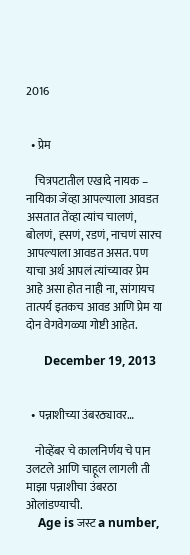2016


  • प्रेम

    चित्रपटातील एखादे नायक – नायिका जेंव्हा आपल्याला आवडत असतात तेंव्हा त्यांच चालणं, बोलणं, ह्सणं, रडणं, नाचणं सारच आपल्याला आवडत असत. पण याचा अर्थ आपलं त्यांच्यावर प्रेम आहे असा होत नाही ना, सांगायच तात्पर्य इतकच आवड आणि प्रेम या दोन वेगवेगळ्या गोष्टी आहेत.

      December 19, 2013


  • पन्नाशीच्या उंबरठ्यावर…

    नोव्हेंबर चे कालनिर्णय चे पान उलटले आणि चाहूल लागली ती माझा पन्नाशीचा उंबरठा ओलांडण्याची.
    Age is जस्ट a number,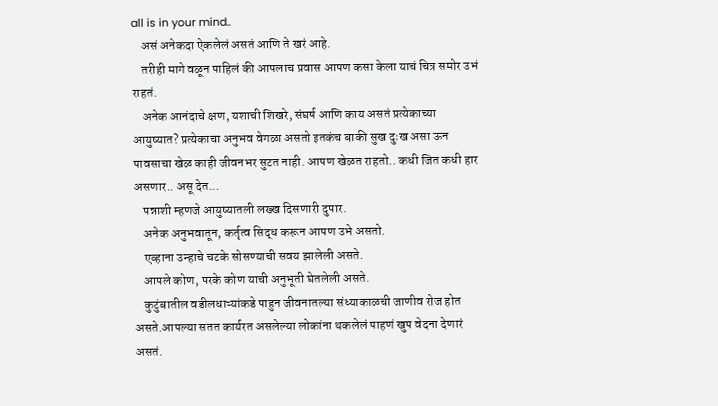all is in your mind..
    असं अनेकदा ऐकलेलं असतं आणि ते खरं आहे.
    तरीही मागे वळून पाहिलं की आपलाच प्रवास आपण कसा केला याचं चित्र समोर उभं राहतं.
    अनेक आनंदाचे क्षण, यशाची शिखरे, संघर्ष आणि काय असतं प्रत्येकाच्या आयुष्यात? प्रत्येकाचा अनुभव वेगळा असतो इतकंच बाकी सुख दुःख असा ऊन पावसाचा खेळ काही जीवनभर सुटत नाही. आपण खेळत राहतो.. कधी जित कधी हार असणार.. असू देत...
    पन्नाशी म्हणजे आयुष्यातली लख्ख दिसणारी दुपार.
    अनेक अनुभवातून, कर्तृत्व सिद्ध करून आपण उभे असतो.
    एव्हाना उन्हाचे चटके सोसण्याची सवय झालेली असते.
    आपले कोण, परके कोण याची अनुभूती घेतलेली असते.
    कुटुंबातील वडीलधाऱ्यांकडे पाहुन जीवनातल्या संध्याकाळची जाणीव रोज होत असते.आपल्या सतत कार्यरत असलेल्या लोकांना थकलेलं पाहणं खुप वेदना देणारं असतं.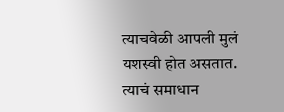त्याचवेळी आपली मुलं यशस्वी होत असतात. त्याचं समाधान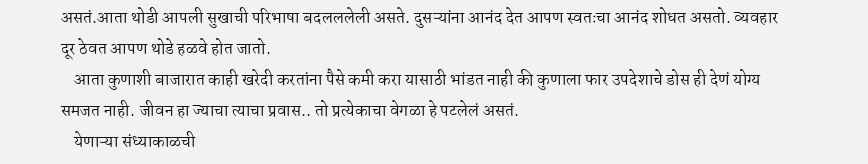असतं.आता थोडी आपली सुखाची परिभाषा बदलललेली असते. दुसऱ्यांना आनंद देत आपण स्वतःचा आनंद शोधत असतो. व्यवहार दूर ठेवत आपण थोडे हळवे होत जातो.
    आता कुणाशी बाजारात काही खरेदी करतांना पैसे कमी करा यासाठी भांडत नाही की कुणाला फार उपदेशाचे डोस ही देणं योग्य समजत नाही. जीवन हा ज्याचा त्याचा प्रवास.. तो प्रत्येकाचा वेगळा हे पटलेलं असतं.
    येणाऱ्या संध्याकाळची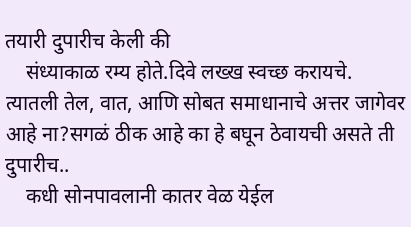तयारी दुपारीच केली की
    संध्याकाळ रम्य होते.दिवे लख्ख स्वच्छ करायचे. त्यातली तेल, वात, आणि सोबत समाधानाचे अत्तर जागेवर आहे ना?सगळं ठीक आहे का हे बघून ठेवायची असते ती दुपारीच..
    कधी सोनपावलानी कातर वेळ येईल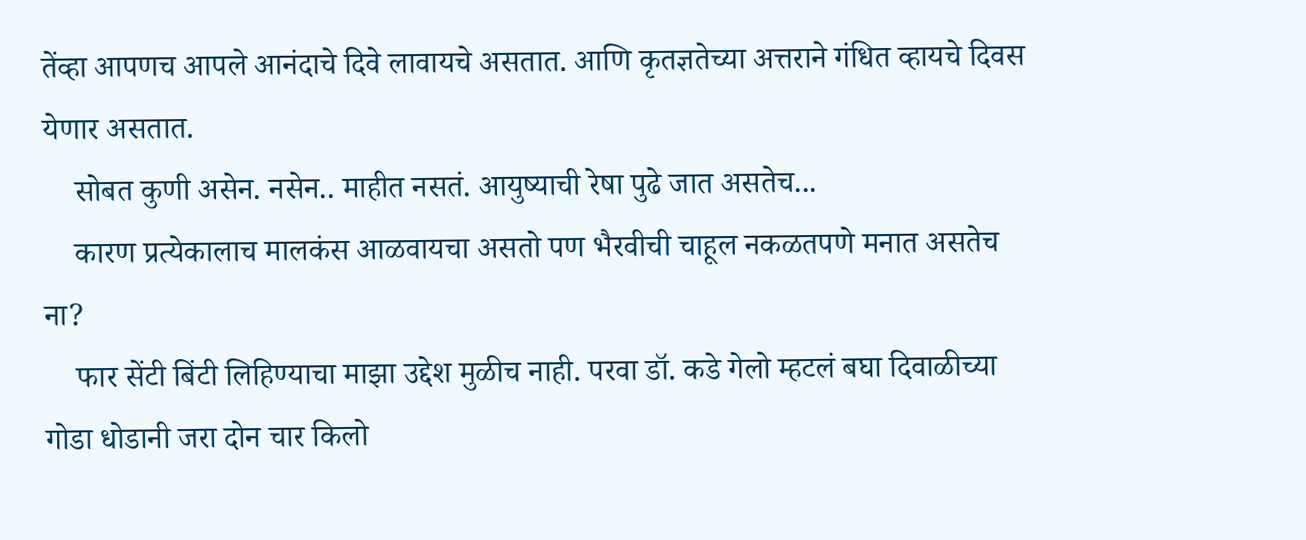तेंव्हा आपणच आपले आनंदाचे दिवे लावायचे असतात. आणि कृतज्ञतेच्या अत्तराने गंधित व्हायचे दिवस येणार असतात.
    सोबत कुणी असेन. नसेन.. माहीत नसतं. आयुष्याची रेषा पुढे जात असतेच...
    कारण प्रत्येकालाच मालकंस आळवायचा असतो पण भैरवीची चाहूल नकळतपणे मनात असतेच ना?
    फार सेंटी बिंटी लिहिण्याचा माझा उद्देश मुळीच नाही. परवा डॉ. कडे गेलो म्हटलं बघा दिवाळीच्या गोडा धोडानी जरा दोन चार किलो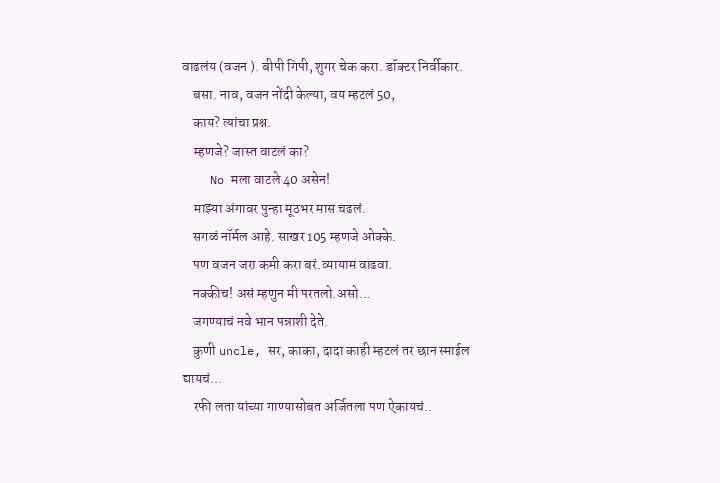वाढलंय (वजन ). बीपी गिपी, शुगर चेक करा. डॉक्टर निर्वीकार.
    बसा. नाव, वजन नोंदी केल्या, वय म्हटलं 50,
    काय? त्यांचा प्रश्न.
    म्हणजे? जास्त वाटलं का?
    No मला वाटले 40 असेन!
    माझ्या अंगावर पुन्हा मूठभर मास चढलं.
    सगळं नॉर्मल आहे. साखर 105 म्हणजे ओक्के.
    पण वजन जरा कमी करा बरं.व्यायाम वाढवा.
    नक्कीच! असं म्हणुन मी परतलो.असो...
    जगण्याचं नवे भान पन्नाशी देते.
    कुणी uncle, सर, काका, दादा काही म्हटलं तर छान स्माईल द्यायचं...
    रफी लता यांच्या गाण्यासोबत अर्जितला पण ऐकायचं..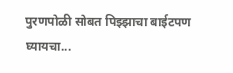पुरणपोळी सोबत पिझ्झाचा बाईटपण घ्यायचा...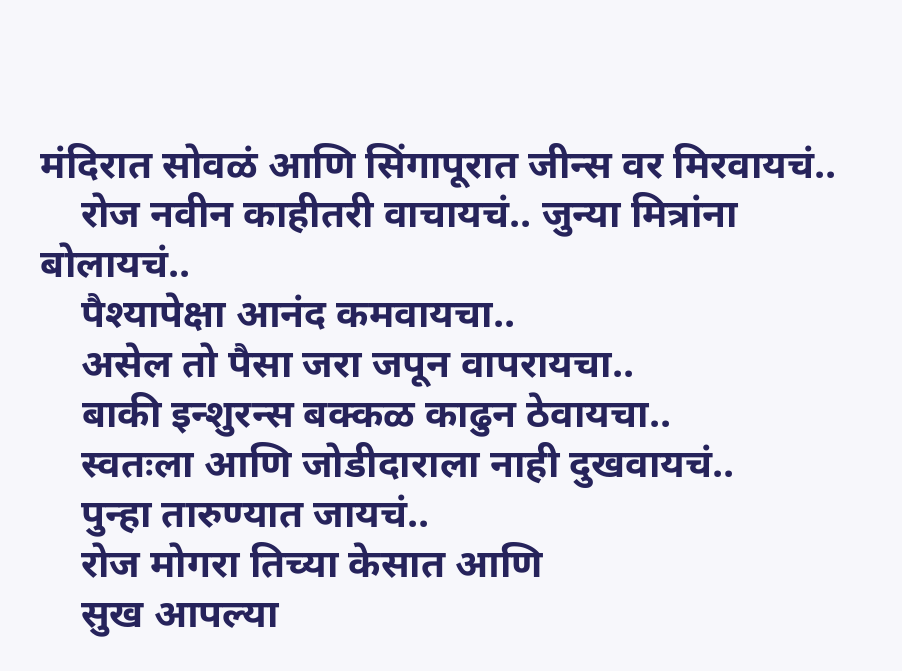मंदिरात सोवळं आणि सिंगापूरात जीन्स वर मिरवायचं..
    रोज नवीन काहीतरी वाचायचं.. जुन्या मित्रांना बोलायचं..
    पैश्यापेक्षा आनंद कमवायचा..
    असेल तो पैसा जरा जपून वापरायचा..
    बाकी इन्शुरन्स बक्कळ काढुन ठेवायचा..
    स्वतःला आणि जोडीदाराला नाही दुखवायचं..
    पुन्हा तारुण्यात जायचं..
    रोज मोगरा तिच्या केसात आणि
    सुख आपल्या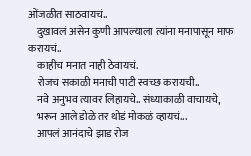ओंजळीत साठवायचं..
    दुखावलं असेन कुणी आपल्याला त्यांना मनापासून माफ करायचं..
    काहीच मनात नाही ठेवायचं.
    रोजच सकाळी मनाची पाटी स्वच्छ करायची..
    नवे अनुभव त्यावर लिहायचे.. संध्याकाळी वाचायचे,
    भरून आले डोळे तर थोडं मोकळं व्हायचं...
    आपलं आनंदाचे झाड रोज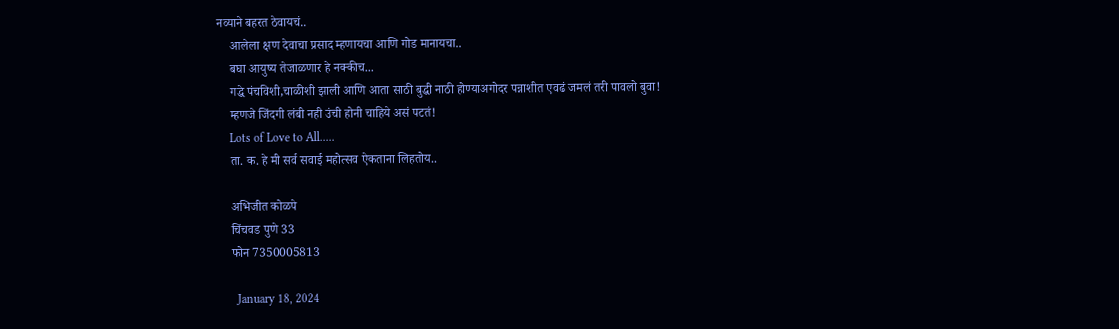नव्याने बहरत ठेवायचं..
    आलेला क्षण देवाचा प्रसाद म्हणायचा आणि गोड मानायचा..
    बघा आयुष्य तेजाळणार हे नक्कीच...
    गद्धे पंचविशी,चाळीशी झाली आणि आता साठी बुद्धी नाठी होण्याअगोदर पन्नाशीत एवढं जमलं तरी पावलो बुवा!
    म्हणजे जिंदगी लंबी नही उंची होनी चाहिये असं पटतं!
    Lots of Love to All.....
    ता. क. हे मी सर्व सवाई महोत्सव ऐकताना लिहतोय..

    अभिजीत कोळपे
    चिंचवड पुणे 33
    फोन 7350005813

      January 18, 2024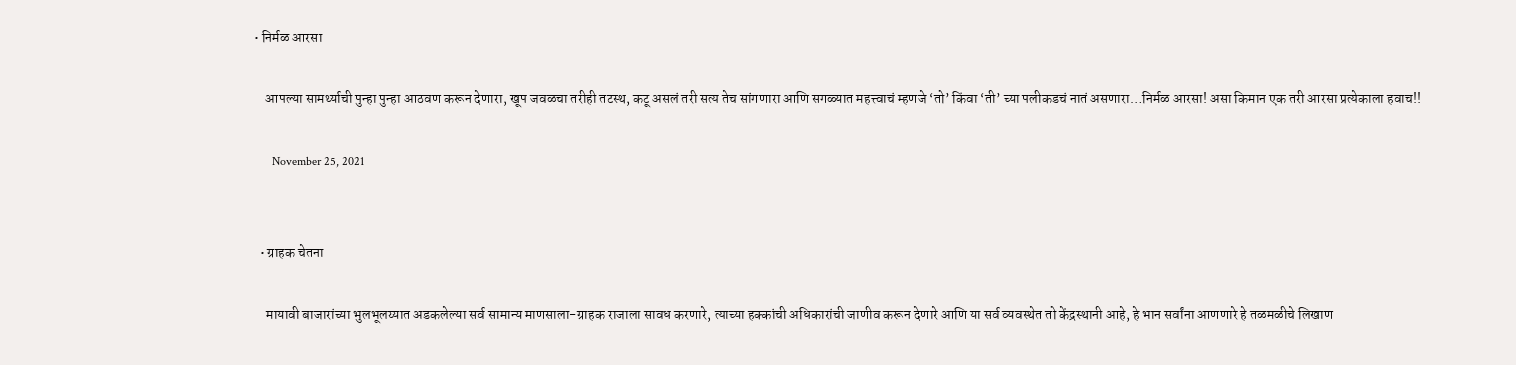• निर्मळ आरसा

    आपल्या सामर्थ्याची पुन्हा पुन्हा आठवण करून देणारा, खूप जवळचा तरीही तटस्थ, कटू असलं तरी सत्य तेच सांगणारा आणि सगळ्यात महत्त्वाचं म्हणजे ‘तो’ किंवा ‘ती’ च्या पलीकडचं नातं असणारा…निर्मळ आरसा! असा किमान एक तरी आरसा प्रत्येकाला हवाच!!

      November 25, 2021


  • ग्राहक चेतना

    मायावी बाजारांच्या भुलभूलय्यात अडकलेल्या सर्व सामान्य माणसाला-ग्राहक राजाला सावध करणारे, त्याच्या हक्कांची अधिकारांची जाणीव करून देणारे आणि या सर्व व्यवस्थेत तो केंद्रस्थानी आहे, हे भान सर्वांना आणणारे हे तळमळीचे लिखाण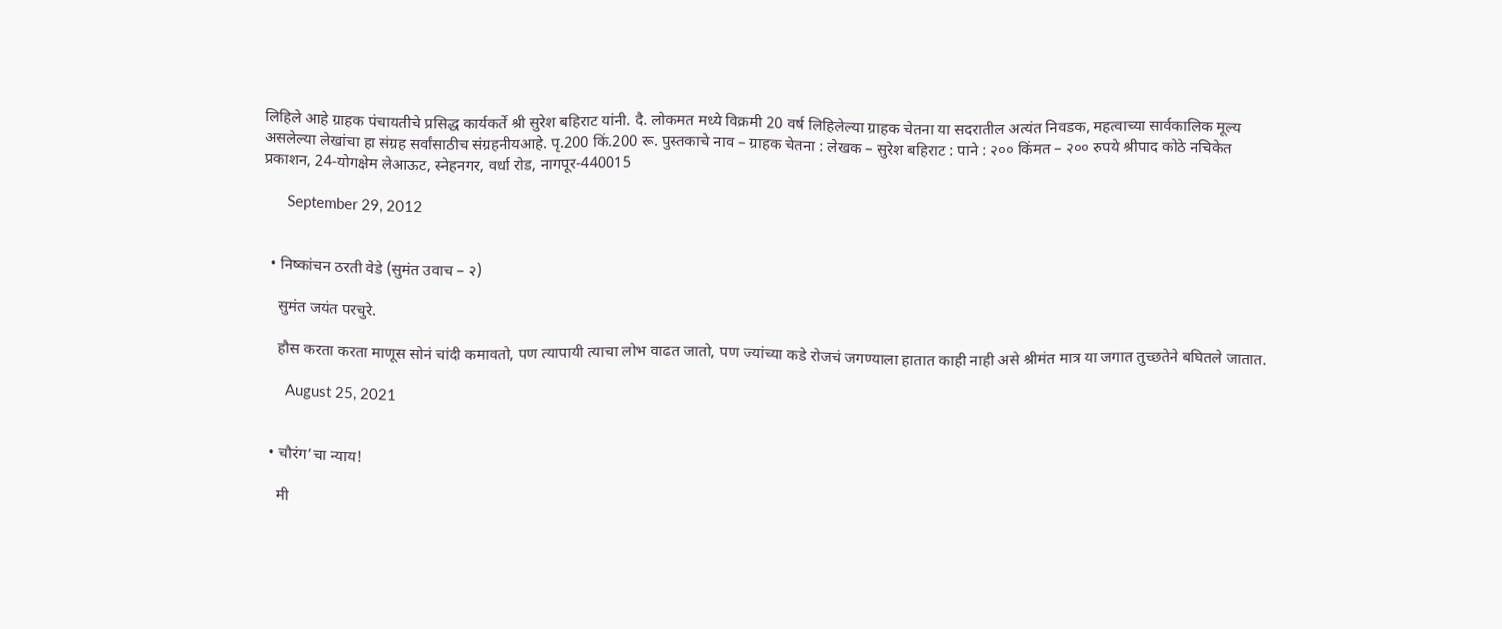लिहिले आहे ग्राहक पंचायतीचे प्रसिद्ध कार्यकर्ते श्री सुरेश बहिराट यांनी. दै. लोकमत मध्ये विक्रमी 20 वर्ष लिहिलेल्या ग्राहक चेतना या सदरातील अत्यंत निवडक, महत्वाच्या सार्वकालिक मूल्य असलेल्या लेखांचा हा संग्रह सर्वांसाठीच संग्रहनीयआहे. पृ.200 किं.200 रू. पुस्तकाचे नाव – ग्राहक चेतना : लेखक – सुरेश बहिराट : पाने : २०० किंमत – २०० रुपये श्रीपाद कोठे नचिकेत प्रकाशन, 24-योगक्षेम लेआऊट, स्नेहनगर, वर्धा रोड, नागपूर-440015

      September 29, 2012


  • निष्कांचन ठरती वेडे (सुमंत उवाच – २)

    सुमंत जयंत परचुरे.

    हौस करता करता माणूस सोनं चांदी कमावतो, पण त्यापायी त्याचा लोभ वाढत जातो, पण ज्यांच्या कडे रोजचं जगण्याला हातात काही नाही असे श्रीमंत मात्र या जगात तुच्छतेने बघितले जातात.

      August 25, 2021


  • चौरंग’चा न्याय!

    मी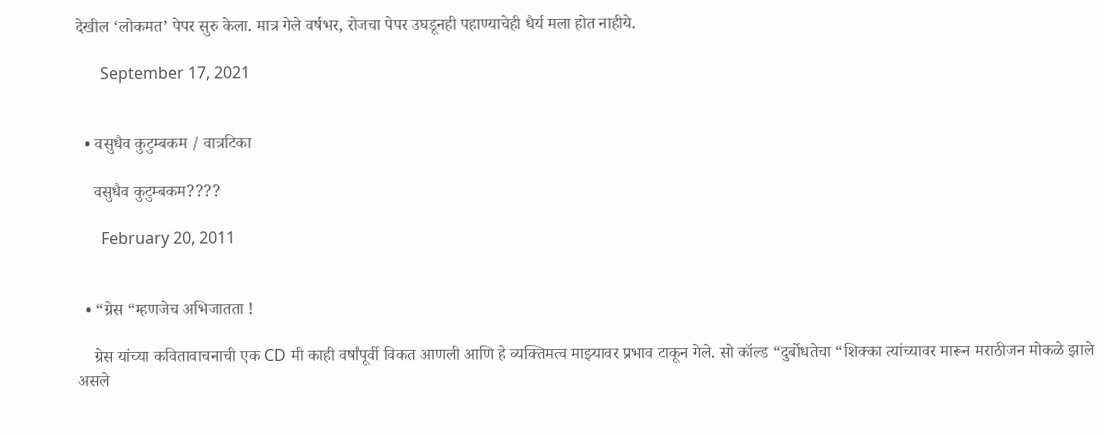देखील ‘लोकमत’ पेपर सुरु केला. मात्र गेले वर्षभर, रोजचा पेपर उघडूनही पहाण्याचेही धैर्य मला होत नाहीये.

      September 17, 2021


  • वसुधैव कुटुम्बकम / वात्रटिका

    वसुधैव कुटुम्बकम????

      February 20, 2011


  • “ग्रेस “म्हणजेच अभिजातता !

    ग्रेस यांच्या कवितावाचनाची एक CD मी काही वर्षांपूर्वी विकत आणली आणि हे व्यक्तिमत्व माझ्यावर प्रभाव टाकून गेले. सो कॉल्ड “दुर्बोधतेचा “शिक्का त्यांच्यावर मारून मराठीजन मोकळे झाले असले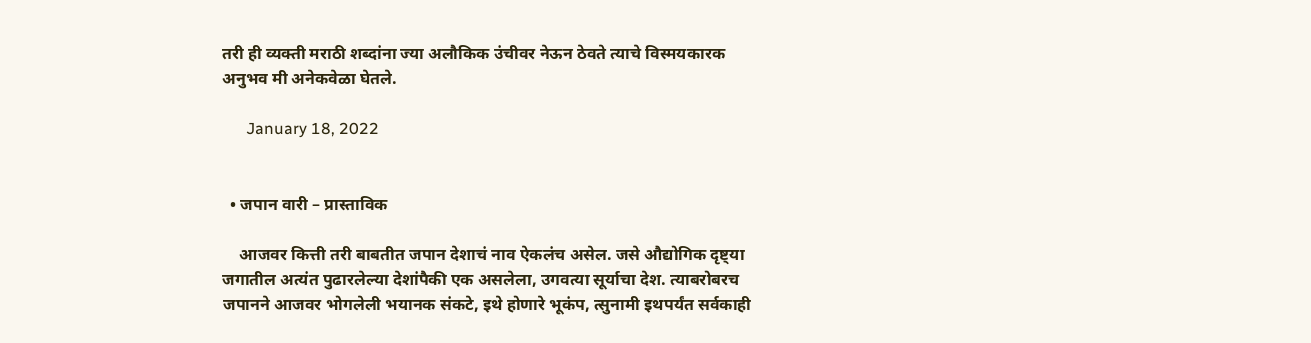तरी ही व्यक्ती मराठी शब्दांना ज्या अलौकिक उंचीवर नेऊन ठेवते त्याचे विस्मयकारक अनुभव मी अनेकवेळा घेतले.

      January 18, 2022


  • जपान वारी – प्रास्ताविक

    आजवर कित्ती तरी बाबतीत जपान देशाचं नाव ऐकलंच असेल. जसे औद्योगिक दृष्ट्‍या जगातील अत्यंत पुढारलेल्या देशांपैकी एक असलेला, उगवत्या सूर्याचा देश. त्याबरोबरच जपानने आजवर भोगलेली भयानक संकटे, इथे होणारे भूकंप, त्सुनामी इथपर्यंत सर्वकाही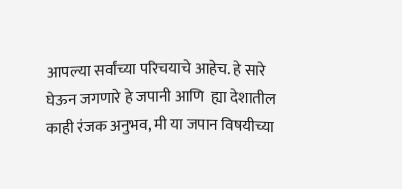आपल्या सर्वांच्या परिचयाचे आहेच. हे सारे घेऊन जगणारे हे जपानी आणि  ह्या देशातील काही रंजक अनुभव, मी या जपान विषयीच्या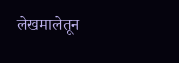लेखमालेतून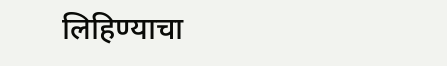लिहिण्याचा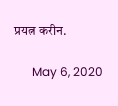प्रयत्न करीन.

      May 6, 2020